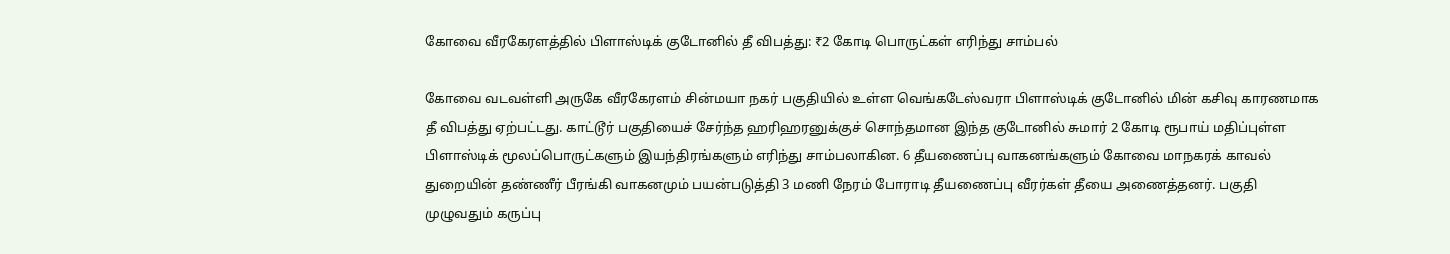கோவை வீரகேரளத்தில் பிளாஸ்டிக் குடோனில் தீ விபத்து: ₹2 கோடி பொருட்கள் எரிந்து சாம்பல்

கோவை வடவள்ளி அருகே வீரகேரளம் சின்மயா நகர் பகுதியில் உள்ள வெங்கடேஸ்வரா பிளாஸ்டிக் குடோனில் மின் கசிவு காரணமாக தீ விபத்து ஏற்பட்டது. காட்டூர் பகுதியைச் சேர்ந்த ஹரிஹரனுக்குச் சொந்தமான இந்த குடோனில் சுமார் 2 கோடி ரூபாய் மதிப்புள்ள பிளாஸ்டிக் மூலப்பொருட்களும் இயந்திரங்களும் எரிந்து சாம்பலாகின. 6 தீயணைப்பு வாகனங்களும் கோவை மாநகரக் காவல் துறையின் தண்ணீர் பீரங்கி வாகனமும் பயன்படுத்தி 3 மணி நேரம் போராடி தீயணைப்பு வீரர்கள் தீயை அணைத்தனர். பகுதி முழுவதும் கருப்பு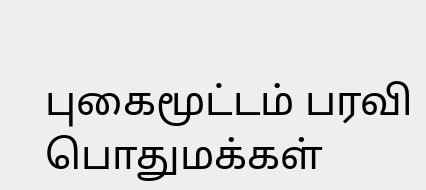புகைமூட்டம் பரவி பொதுமக்கள்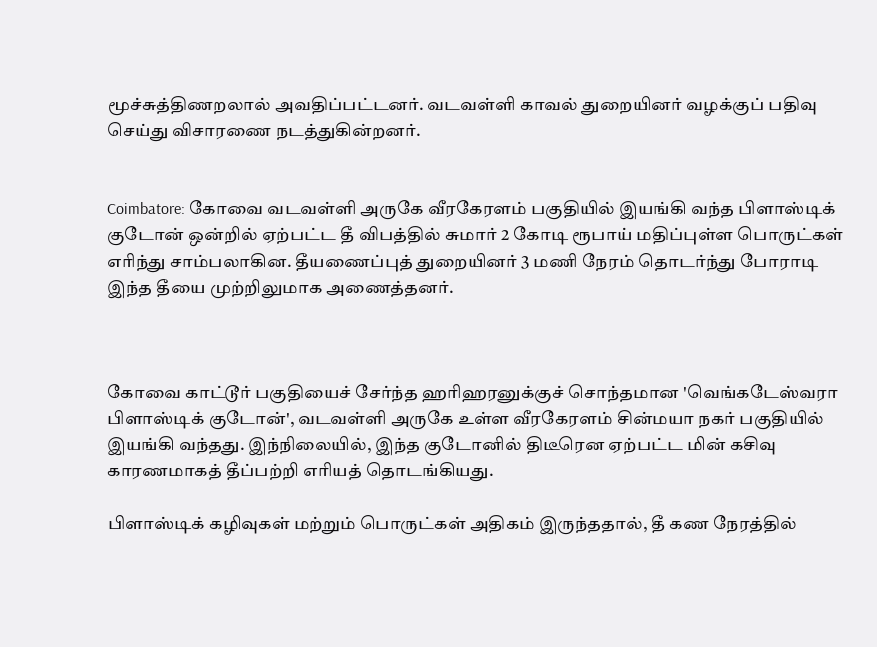மூச்சுத்திணறலால் அவதிப்பட்டனர். வடவள்ளி காவல் துறையினர் வழக்குப் பதிவு செய்து விசாரணை நடத்துகின்றனர்.


Coimbatore: கோவை வடவள்ளி அருகே வீரகேரளம் பகுதியில் இயங்கி வந்த பிளாஸ்டிக் குடோன் ஒன்றில் ஏற்பட்ட தீ விபத்தில் சுமார் 2 கோடி ரூபாய் மதிப்புள்ள பொருட்கள் எரிந்து சாம்பலாகின. தீயணைப்புத் துறையினர் 3 மணி நேரம் தொடர்ந்து போராடி இந்த தீயை முற்றிலுமாக அணைத்தனர்.



கோவை காட்டூர் பகுதியைச் சேர்ந்த ஹரிஹரனுக்குச் சொந்தமான 'வெங்கடேஸ்வரா பிளாஸ்டிக் குடோன்', வடவள்ளி அருகே உள்ள வீரகேரளம் சின்மயா நகர் பகுதியில் இயங்கி வந்தது. இந்நிலையில், இந்த குடோனில் திடீரென ஏற்பட்ட மின் கசிவு காரணமாகத் தீப்பற்றி எரியத் தொடங்கியது.

பிளாஸ்டிக் கழிவுகள் மற்றும் பொருட்கள் அதிகம் இருந்ததால், தீ கண நேரத்தில்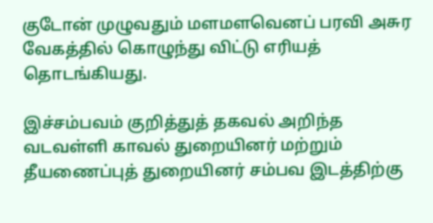குடோன் முழுவதும் மளமளவெனப் பரவி அசுர வேகத்தில் கொழுந்து விட்டு எரியத் தொடங்கியது.

இச்சம்பவம் குறித்துத் தகவல் அறிந்த வடவள்ளி காவல் துறையினர் மற்றும் தீயணைப்புத் துறையினர் சம்பவ இடத்திற்கு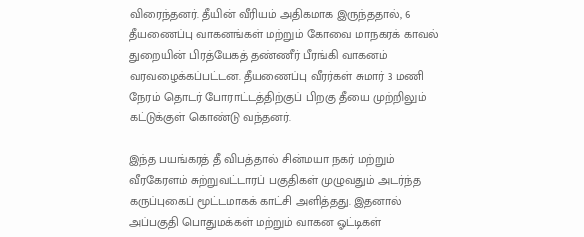விரைந்தனர். தீயின் வீரியம் அதிகமாக இருந்ததால், 6 தீயணைப்பு வாகனங்கள் மற்றும் கோவை மாநகரக் காவல் துறையின் பிரத்யேகத் தண்ணீர் பீரங்கி வாகனம் வரவழைக்கப்பட்டன. தீயணைப்பு வீரர்கள் சுமார் 3 மணி நேரம் தொடர் போராட்டத்திற்குப் பிறகு தீயை முற்றிலும் கட்டுக்குள் கொண்டு வந்தனர்.

இந்த பயங்கரத் தீ விபத்தால் சின்மயா நகர் மற்றும் வீரகேரளம் சுற்றுவட்டாரப் பகுதிகள் முழுவதும் அடர்ந்த கருப்புகைப் மூட்டமாகக் காட்சி அளித்தது. இதனால் அப்பகுதி பொதுமக்கள் மற்றும் வாகன ஓட்டிகள்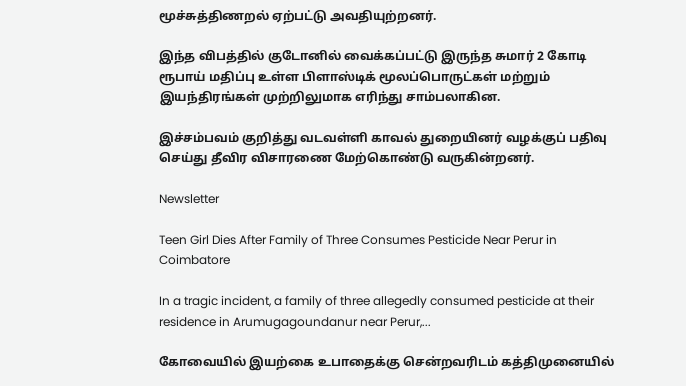மூச்சுத்திணறல் ஏற்பட்டு அவதியுற்றனர்.

இந்த விபத்தில் குடோனில் வைக்கப்பட்டு இருந்த சுமார் 2 கோடி ரூபாய் மதிப்பு உள்ள பிளாஸ்டிக் மூலப்பொருட்கள் மற்றும் இயந்திரங்கள் முற்றிலுமாக எரிந்து சாம்பலாகின.

இச்சம்பவம் குறித்து வடவள்ளி காவல் துறையினர் வழக்குப் பதிவு செய்து தீவிர விசாரணை மேற்கொண்டு வருகின்றனர்.

Newsletter

Teen Girl Dies After Family of Three Consumes Pesticide Near Perur in Coimbatore

In a tragic incident, a family of three allegedly consumed pesticide at their residence in Arumugagoundanur near Perur,...

கோவையில் இயற்கை உபாதைக்கு சென்றவரிடம் கத்திமுனையில்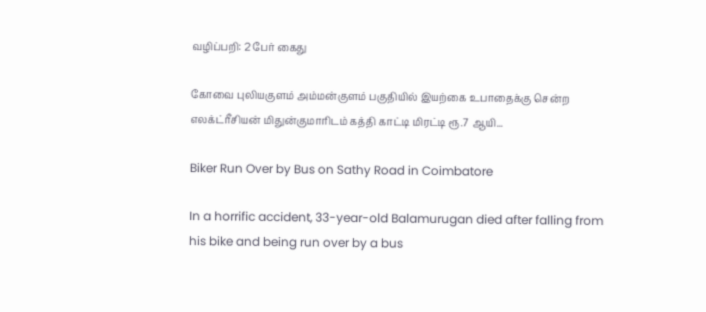வழிப்பறி: 2 பேர் கைது

கோவை புலியகுளம் அம்மன்குளம் பகுதியில் இயற்கை உபாதைக்கு சென்ற எலக்ட்ரீசியன் மிதுன்குமாரிடம் கத்தி காட்டி மிரட்டி ரூ.7 ஆயி...

Biker Run Over by Bus on Sathy Road in Coimbatore

In a horrific accident, 33-year-old Balamurugan died after falling from his bike and being run over by a bus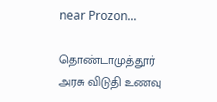near Prozon...

தொண்டாமுத்தூர் அரசு விடுதி உணவு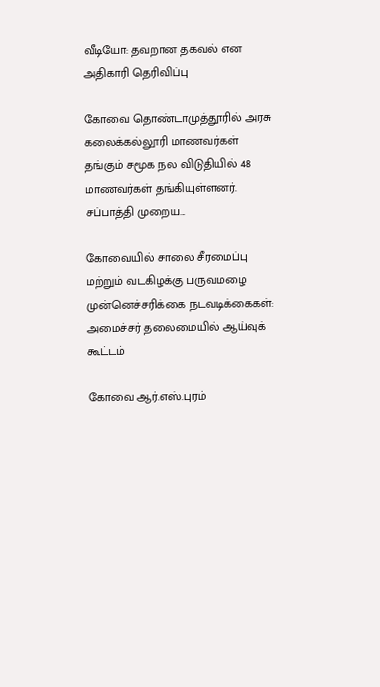வீடியோ: தவறான தகவல் என அதிகாரி தெரிவிப்பு

கோவை தொண்டாமுத்தூரில் அரசு கலைக்கல்லூரி மாணவர்கள் தங்கும் சமூக நல விடுதியில் 48 மாணவர்கள் தங்கியுள்ளனர். சப்பாத்தி முறைய...

கோவையில் சாலை சீரமைப்பு மற்றும் வடகிழக்கு பருவமழை முன்னெச்சரிக்கை நடவடிக்கைகள்: அமைச்சர் தலைமையில் ஆய்வுக் கூட்டம்

கோவை ஆர்.எஸ்.புரம்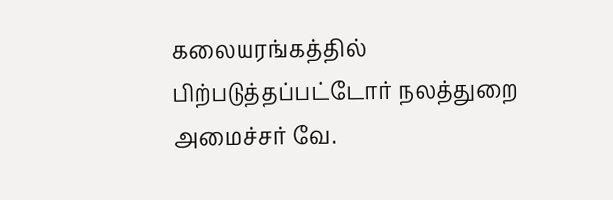கலையரங்கத்தில் பிற்படுத்தப்பட்டோர் நலத்துறை அமைச்சர் வே.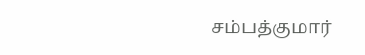சம்பத்குமார்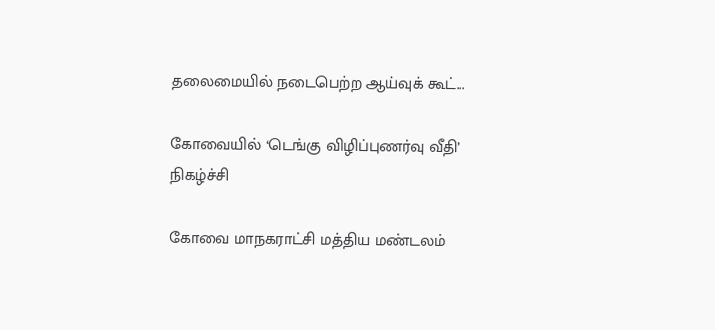தலைமையில் நடைபெற்ற ஆய்வுக் கூட்...

கோவையில் ‘டெங்கு விழிப்புணர்வு வீதி’ நிகழ்ச்சி

கோவை மாநகராட்சி மத்திய மண்டலம்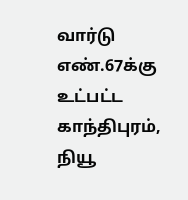வார்டு எண்.67க்கு உட்பட்ட காந்திபுரம், நியூ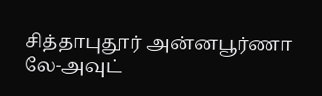சித்தாபுதூர் அன்னபூர்ணா லே-அவுட்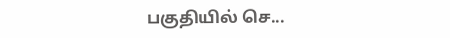பகுதியில் செ...